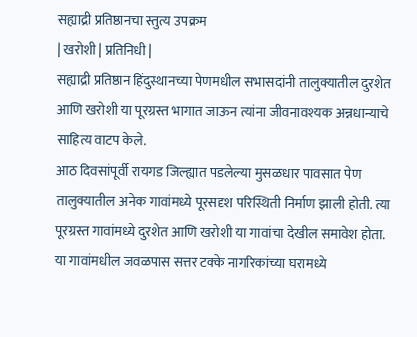सह्याद्री प्रतिष्ठानचा स्तुत्य उपक्रम
| खरोशी | प्रतिनिधी |
सह्याद्री प्रतिष्ठान हिंदुस्थानच्या पेणमधील सभासदांनी तालुक्यातील दुरशेत आणि खरोशी या पूरग्रस्त भागात जाऊन त्यांना जीवनावश्यक अन्नधान्याचे साहित्य वाटप केले.
आठ दिवसांपूर्वी रायगड जिल्ह्यात पडलेल्या मुसळधार पावसात पेण तालुक्यातील अनेक गावांमध्ये पूरसदृश परिस्थिती निर्माण झाली होती. त्या पूरग्रस्त गावांमध्ये दुरशेत आणि खरोशी या गावांचा देखील समावेश होता. या गावांमधील जवळपास सत्तर टक्के नागरिकांच्या घरामध्ये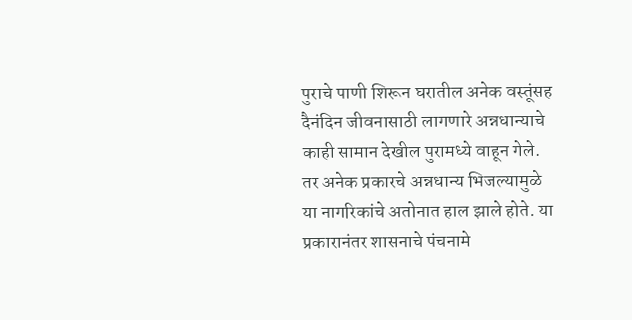पुराचे पाणी शिरून घरातील अनेक वस्तूंसह दैनंदिन जीवनासाठी लागणारे अन्नधान्याचे काही सामान देखील पुरामध्ये वाहून गेले. तर अनेक प्रकारचे अन्नधान्य भिजल्यामुळे या नागरिकांचे अतोनात हाल झाले होते. या प्रकारानंतर शासनाचे पंचनामे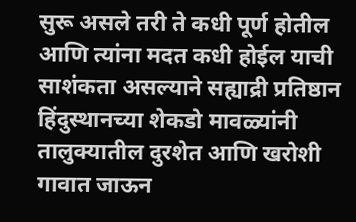सुरू असले तरी ते कधी पूर्ण होतील आणि त्यांना मदत कधी होईल याची साशंकता असल्याने सह्याद्री प्रतिष्ठान हिंदुस्थानच्या शेकडो मावळ्यांनी तालुक्यातील दुरशेत आणि खरोशी गावात जाऊन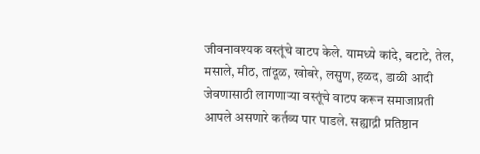जीवनावश्यक वस्तूंचे वाटप केले. यामध्ये कांदे, बटाटे, तेल, मसाले, मीठ, तांदूळ, खोबरे, लसुण, हळद, डाळी आदी जेवणासाठी लागणाऱ्या वस्तूंचे वाटप करून समाजाप्रती आपले असणारे कर्तव्य पार पाडले. सह्याद्री प्रतिष्ठान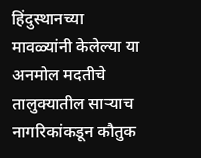हिंदुस्थानच्या मावळ्यांनी केलेल्या या अनमोल मदतीचे तालुक्यातील साऱ्याच नागरिकांकडून कौतुक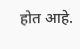होत आहे.